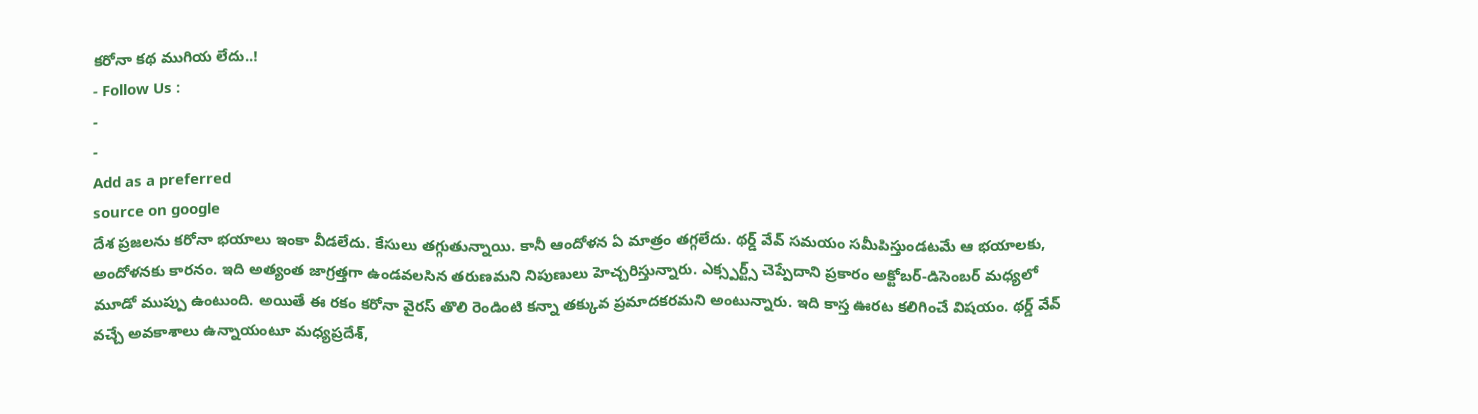కరోనా కథ ముగియ లేదు..!
- Follow Us :
-
-
Add as a preferred
source on google
దేశ ప్రజలను కరోనా భయాలు ఇంకా వీడలేదు. కేసులు తగ్గుతున్నాయి. కానీ ఆందోళన ఏ మాత్రం తగ్గలేదు. థర్డ్ వేవ్ సమయం సమీపిస్తుండటమే ఆ భయాలకు, అందోళనకు కారనం. ఇది అత్యంత జాగ్రత్తగా ఉండవలసిన తరుణమని నిపుణులు హెచ్చరిస్తున్నారు. ఎక్స్పర్ట్స్ చెప్పేదాని ప్రకారం అక్టోబర్-డిసెంబర్ మధ్యలో మూడో ముప్పు ఉంటుంది. అయితే ఈ రకం కరోనా వైరస్ తొలి రెండింటి కన్నా తక్కువ ప్రమాదకరమని అంటున్నారు. ఇది కాస్త ఊరట కలిగించే విషయం. థర్డ్ వేవ్ వచ్చే అవకాశాలు ఉన్నాయంటూ మధ్యప్రదేశ్,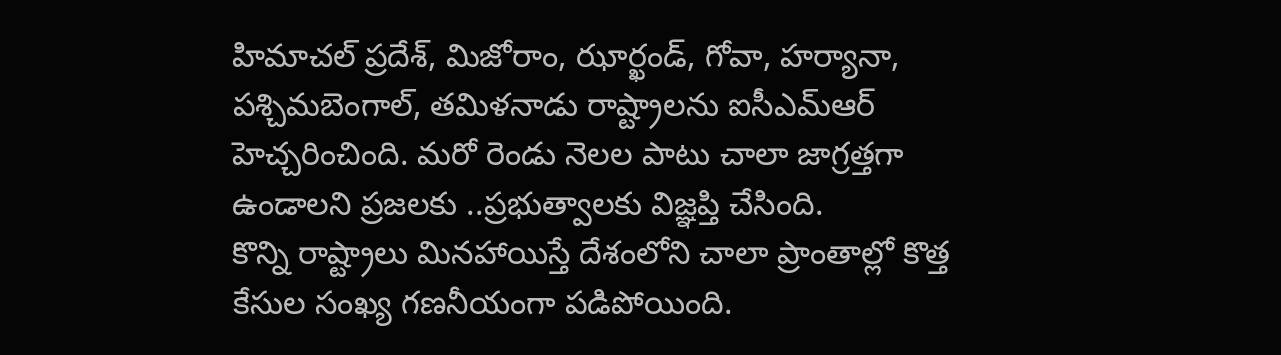హిమాచల్ ప్రదేశ్, మిజోరాం, ఝార్ఖండ్, గోవా, హర్యానా, పశ్చిమబెంగాల్, తమిళనాడు రాష్ట్రాలను ఐసీఎమ్ఆర్ హెచ్చరించింది. మరో రెండు నెలల పాటు చాలా జాగ్రత్తగా ఉండాలని ప్రజలకు ..ప్రభుత్వాలకు విజ్ఞప్తి చేసింది.
కొన్ని రాష్ట్రాలు మినహాయిస్తే దేశంలోని చాలా ప్రాంతాల్లో కొత్త కేసుల సంఖ్య గణనీయంగా పడిపోయింది.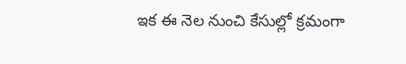ఇక ఈ నెల నుంచి కేసుల్లో క్రమంగా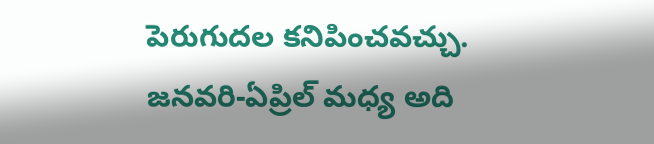పెరుగుదల కనిపించవచ్చు. జనవరి-ఏప్రిల్ మధ్య అది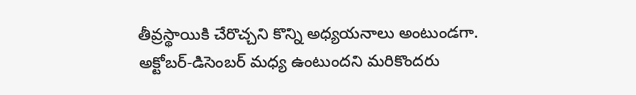తీవ్రస్థాయికి చేరొచ్చని కొన్ని అధ్యయనాలు అంటుండగా. అక్టోబర్-డిసెంబర్ మధ్య ఉంటుందని మరికొందరు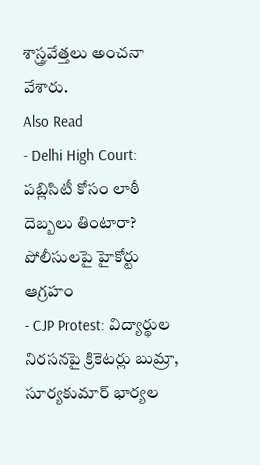శాస్త్రవేత్తలు అంచనా వేశారు.
Also Read
- Delhi High Court: పబ్లిసిటీ కోసం లాఠీ దెబ్బలు తింటారా? పోలీసులపై హైకోర్టు ఆగ్రహం
- CJP Protest: విద్యార్థుల నిరసనపై క్రికెటర్లు బుమ్రా, సూర్యకుమార్ భార్యల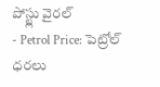పోస్ట్లు వైరల్
- Petrol Price: పెట్రోల్ ధరలు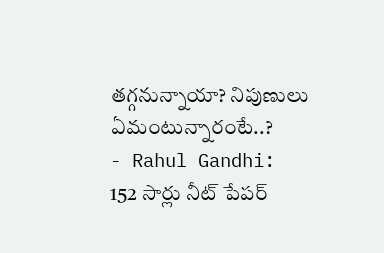తగ్గనున్నాయా? నిపుణులు ఏమంటున్నారంటే..?
- Rahul Gandhi: 152 సార్లు నీట్ పేపర్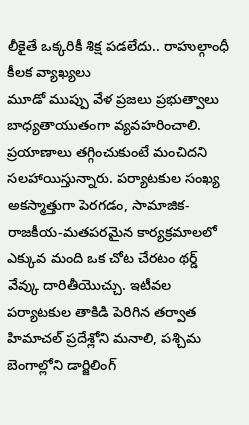లీకైతే ఒక్కరికీ శిక్ష పడలేదు.. రాహుల్గాంధీ కీలక వ్యాఖ్యలు
మూడో ముప్పు వేళ ప్రజలు ప్రభుత్వాలు బాధ్యతాయుతంగా వ్యవహరించాలి. ప్రయాణాలు తగ్గించుకుంటే మంచిదని సలహాయిస్తున్నారు. పర్యాటకుల సంఖ్య అకస్మాత్తుగా పెరగడం, సామాజిక-రాజకీయ-మతపరమైన కార్యక్రమాలలో ఎక్కువ మంది ఒక చోట చేరటం థర్డ్ వేవ్కు దారితీయొచ్చు. ఇటీవల పర్యాటకుల తాకిడి పెరిగిన తర్వాత హిమాచల్ ప్రదేశ్లోని మనాలి, పశ్చిమ బెంగాల్లోని డార్జిలింగ్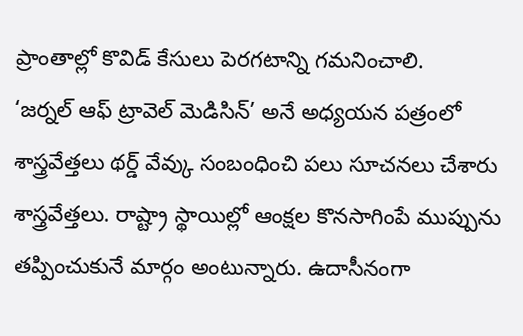ప్రాంతాల్లో కొవిడ్ కేసులు పెరగటాన్ని గమనించాలి.
‘జర్నల్ ఆఫ్ ట్రావెల్ మెడిసిన్’ అనే అధ్యయన పత్రంలో శాస్త్రవేత్తలు థర్డ్ వేవ్కు సంబంధించి పలు సూచనలు చేశారు శాస్త్రవేత్తలు. రాష్ట్రా స్థాయిల్లో ఆంక్షల కొనసాగింపే ముప్పును తప్పించుకునే మార్గం అంటున్నారు. ఉదాసీనంగా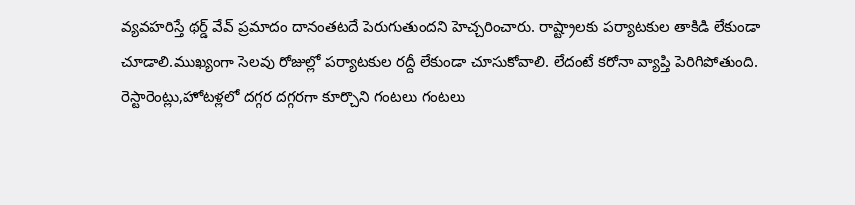వ్యవహరిస్తే థర్డ్ వేవ్ ప్రమాదం దానంతటదే పెరుగుతుందని హెచ్చరించారు. రాష్ట్రాలకు పర్యాటకుల తాకిడి లేకుండా చూడాలి.ముఖ్యంగా సెలవు రోజుల్లో పర్యాటకుల రద్దీ లేకుండా చూసుకోవాలి. లేదంటే కరోనా వ్యాప్తి పెరిగిపోతుంది. రెస్టారెంట్లు,హోటళ్లలో దగ్గర దగ్గరగా కూర్చొని గంటలు గంటలు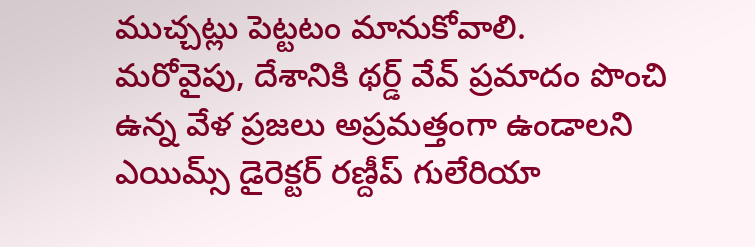ముచ్చట్లు పెట్టటం మానుకోవాలి.
మరోవైపు, దేశానికి థర్డ్ వేవ్ ప్రమాదం పొంచి ఉన్న వేళ ప్రజలు అప్రమత్తంగా ఉండాలని ఎయిమ్స్ డైరెక్టర్ రణ్దీప్ గులేరియా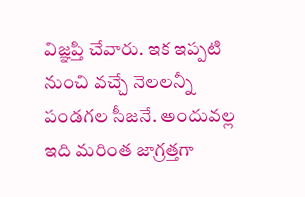విజ్ఞప్తి చేవారు. ఇక ఇప్పటి నుంచి వచ్చే నెలలన్నీ పండగల సీజనే. అందువల్ల ఇది మరింత జాగ్రత్తగా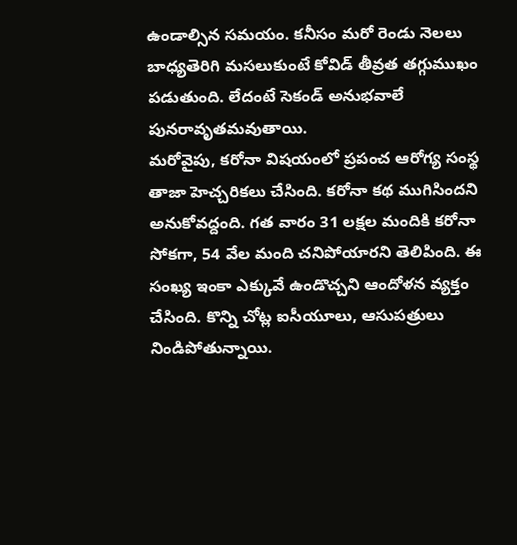ఉండాల్సిన సమయం. కనీసం మరో రెండు నెలలు బాధ్యతెరిగి మసలుకుంటే కోవిడ్ తీవ్రత తగ్గుముఖం పడుతుంది. లేదంటే సెకండ్ అనుభవాలే పునరావృతమవుతాయి.
మరోవైపు, కరోనా విషయంలో ప్రపంచ ఆరోగ్య సంస్థ తాజా హెచ్చరికలు చేసింది. కరోనా కథ ముగిసిందని అనుకోవద్దంది. గత వారం 31 లక్షల మందికి కరోనా సోకగా, 54 వేల మంది చనిపోయారని తెలిపింది. ఈ సంఖ్య ఇంకా ఎక్కువే ఉండొచ్చని ఆందోళన వ్యక్తం చేసింది. కొన్ని చోట్ల ఐసీయూలు, ఆసుపత్రులు నిండిపోతున్నాయి.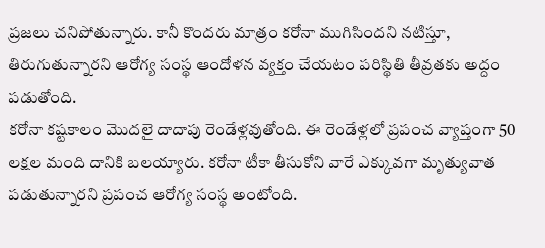ప్రజలు చనిపోతున్నారు. కానీ కొందరు మాత్రం కరోనా ముగిసిందని నటిస్తూ, తిరుగుతున్నారని ఆరోగ్య సంస్థ ఆందోళన వ్యక్తం చేయటం పరిస్థితి తీవ్రతకు అద్దం పడుతోంది.
కరోనా కష్టకాలం మొదలై దాదాపు రెండేళ్లవుతోంది. ఈ రెండేళ్లలో ప్రపంచ వ్యాప్తంగా 50 లక్షల మంది దానికి బలయ్యారు. కరోనా టీకా తీసుకోని వారే ఎక్కువగా మృత్యువాత పడుతున్నారని ప్రపంచ ఆరోగ్య సంస్థ అంటోంది.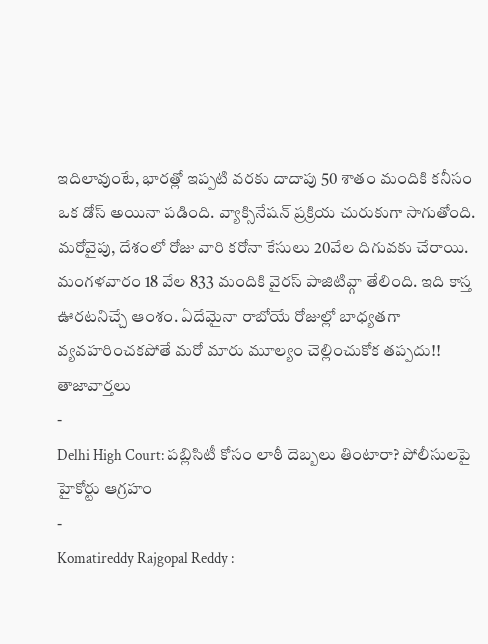ఇదిలావుంటే, భారత్లో ఇప్పటి వరకు దాదాపు 50 శాతం మందికి కనీసం ఒక డోస్ అయినా పడింది. వ్యాక్సినేషన్ ప్రక్రియ చురుకుగా సాగుతోంది.
మరోవైపు, దేశంలో రోజు వారి కరోనా కేసులు 20వేల దిగువకు చేరాయి. మంగళవారం 18 వేల 833 మందికి వైరస్ పాజిటివ్గా తేలింది. ఇది కాస్త ఊరటనిచ్చే ఆంశం. ఏదేమైనా రాబోయే రోజుల్లో బాధ్యతగా వ్యవహరించకపోతే మరో మారు మూల్యం చెల్లించుకోక తప్పదు!!
తాజావార్తలు
-
Delhi High Court: పబ్లిసిటీ కోసం లాఠీ దెబ్బలు తింటారా? పోలీసులపై హైకోర్టు ఆగ్రహం
-
Komatireddy Rajgopal Reddy :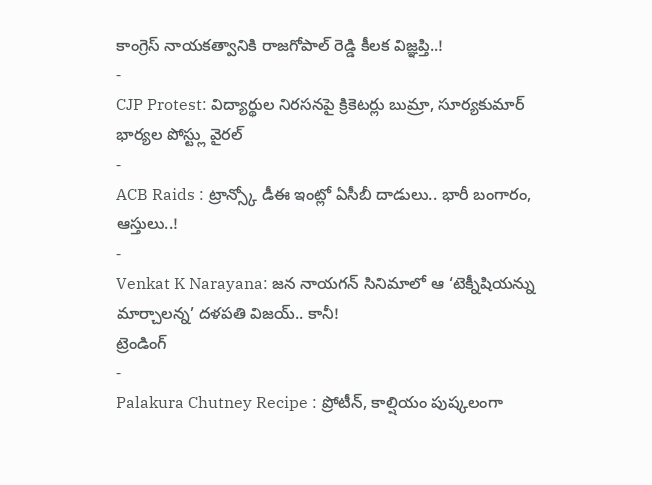కాంగ్రెస్ నాయకత్వానికి రాజగోపాల్ రెడ్డి కీలక విజ్ఞప్తి..!
-
CJP Protest: విద్యార్థుల నిరసనపై క్రికెటర్లు బుమ్రా, సూర్యకుమార్ భార్యల పోస్ట్లు వైరల్
-
ACB Raids : ట్రాన్స్కో డీఈ ఇంట్లో ఏసీబీ దాడులు.. భారీ బంగారం, ఆస్తులు..!
-
Venkat K Narayana: జన నాయగన్ సినిమాలో ఆ ‘టెక్నీషియన్ను మార్చాలన్న’ దళపతి విజయ్.. కానీ!
ట్రెండింగ్
-
Palakura Chutney Recipe : ప్రోటీన్, కాల్షియం పుష్కలంగా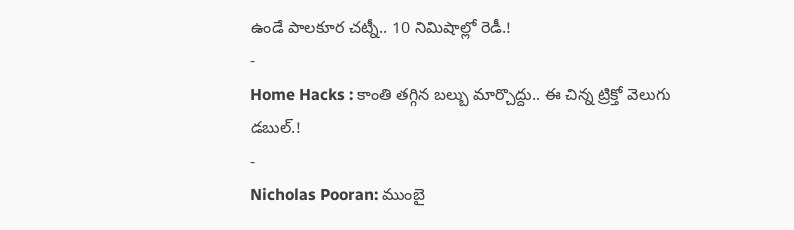ఉండే పాలకూర చట్నీ.. 10 నిమిషాల్లో రెడీ.!
-
Home Hacks : కాంతి తగ్గిన బల్బు మార్చొద్దు.. ఈ చిన్న ట్రిక్తో వెలుగు డబుల్.!
-
Nicholas Pooran: ముంబై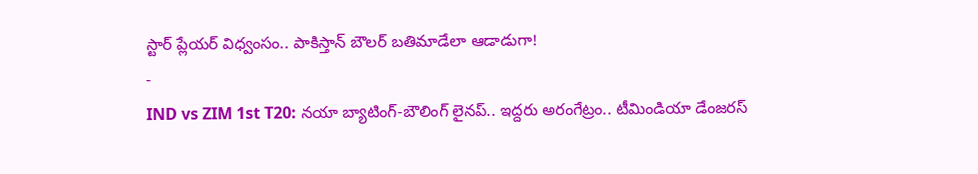స్టార్ ప్లేయర్ విధ్వంసం.. పాకిస్తాన్ బౌలర్ బతిమాడేలా ఆడాడుగా!
-
IND vs ZIM 1st T20: నయా బ్యాటింగ్-బౌలింగ్ లైనప్.. ఇద్దరు అరంగేట్రం.. టీమిండియా డేంజరస్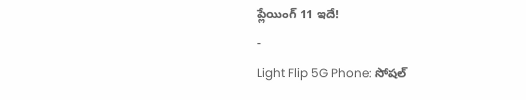ప్లేయింగ్ 11 ఇదే!
-
Light Flip 5G Phone: సోషల్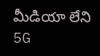మీడియా లేని 5G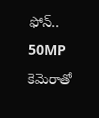ఫోన్.. 50MP కెమెరాతో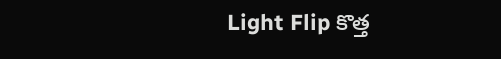Light Flip కొత్త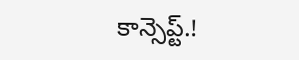కాన్సెప్ట్.!